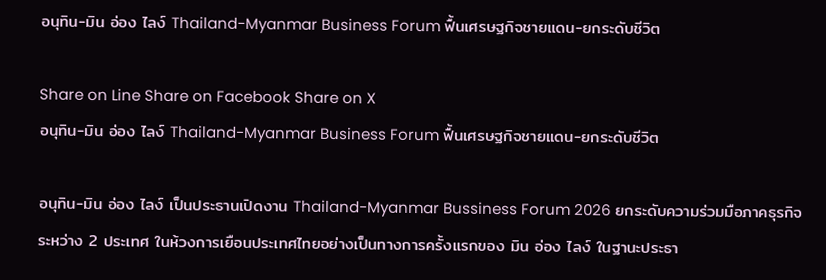อนุทิน-มิน อ่อง ไลง์ Thailand-Myanmar Business Forum ฟื้นเศรษฐกิจชายแดน-ยกระดับชีวิต

Share on Line Share on Facebook Share on X
อนุทิน-มิน อ่อง ไลง์ Thailand-Myanmar Business Forum ฟื้นเศรษฐกิจชายแดน-ยกระดับชีวิต

อนุทิน-มิน อ่อง ไลง์ เป็นประธานเปิดงาน Thailand-Myanmar Bussiness Forum 2026 ยกระดับความร่วมมือภาคธุรกิจระหว่าง 2 ประเทศ ในห้วงการเยือนประเทศไทยอย่างเป็นทางการครั้งแรกของ มิน อ่อง ไลง์ ในฐานะประธา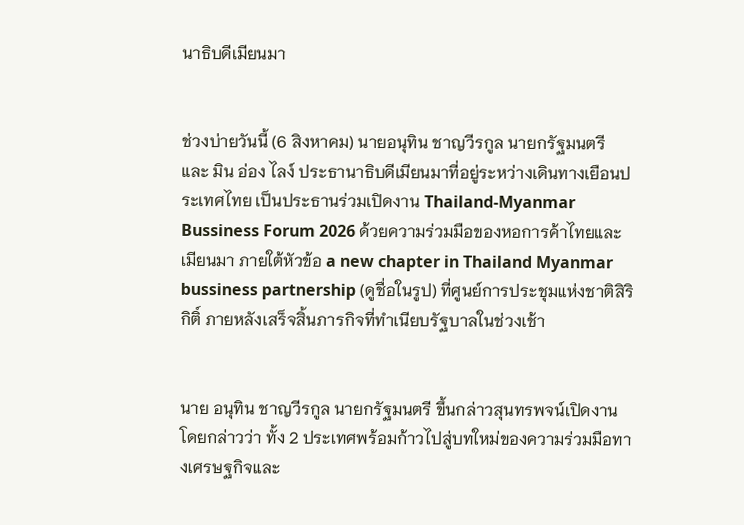นาธิบดีเมียนมา


ช่วงบ่ายวันนี้ (6 สิงหาคม) นายอนุทิน ชาญวีรกูล นายกรัฐมนตรี และ มิน อ่อง ไลง์ ประธานาธิบดีเมียนมาที่อยู่ระหว่างเดินทางเยือนประเทศไทย เป็นประธานร่วมเปิดงาน Thailand-Myanmar Bussiness Forum 2026 ด้วยความร่วมมือของหอการค้าไทยและเมียนมา ภายใต้หัวข้อ a new chapter in Thailand Myanmar bussiness partnership (ดูชื่อในรูป) ที่ศูนย์การประชุมแห่งชาติสิริกิติ์ ภายหลังเสร็จสิ้นภารกิจที่ทำเนียบรัฐบาลในช่วงเช้า


นาย อนุทิน ชาญวีรกูล นายกรัฐมนตรี ขึ้นกล่าวสุนทรพจน์เปิดงาน โดยกล่าวว่า ทั้ง 2 ประเทศพร้อมก้าวไปสู่บทใหม่ของความร่วมมือทางเศรษฐกิจและ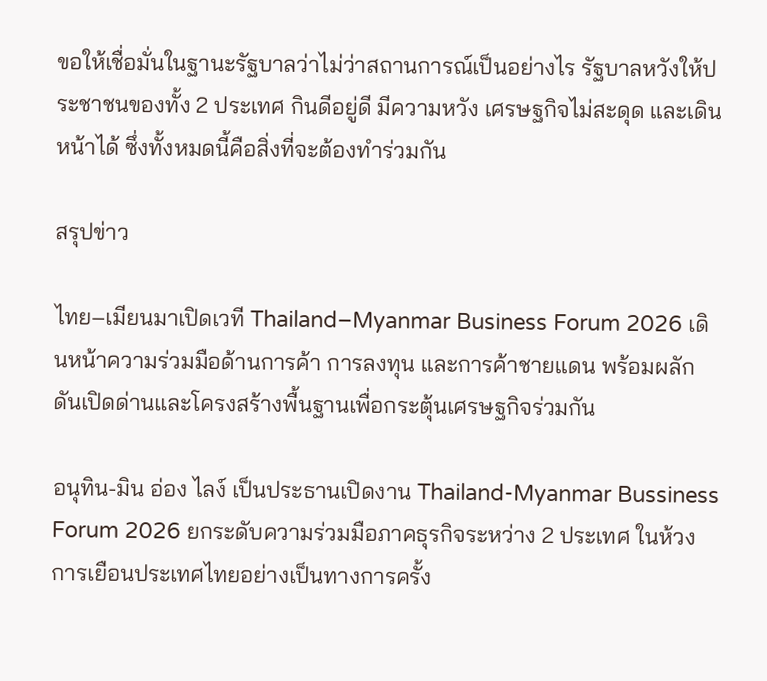ขอให้เชื่อมั่นในฐานะรัฐบาลว่าไม่ว่าสถานการณ์เป็นอย่างไร รัฐบาลหวังให้ประชาชนของทั้ง 2 ประเทศ กินดีอยู่ดี มีความหวัง เศรษฐกิจไม่สะดุด และเดินหน้าได้ ซึ่งทั้งหมดนี้คือสิ่งที่จะต้องทำร่วมกัน

สรุปข่าว

ไทย–เมียนมาเปิดเวที Thailand–Myanmar Business Forum 2026 เดินหน้าความร่วมมือด้านการค้า การลงทุน และการค้าชายแดน พร้อมผลักดันเปิดด่านและโครงสร้างพื้นฐานเพื่อกระตุ้นเศรษฐกิจร่วมกัน

อนุทิน-มิน อ่อง ไลง์ เป็นประธานเปิดงาน Thailand-Myanmar Bussiness Forum 2026 ยกระดับความร่วมมือภาคธุรกิจระหว่าง 2 ประเทศ ในห้วงการเยือนประเทศไทยอย่างเป็นทางการครั้ง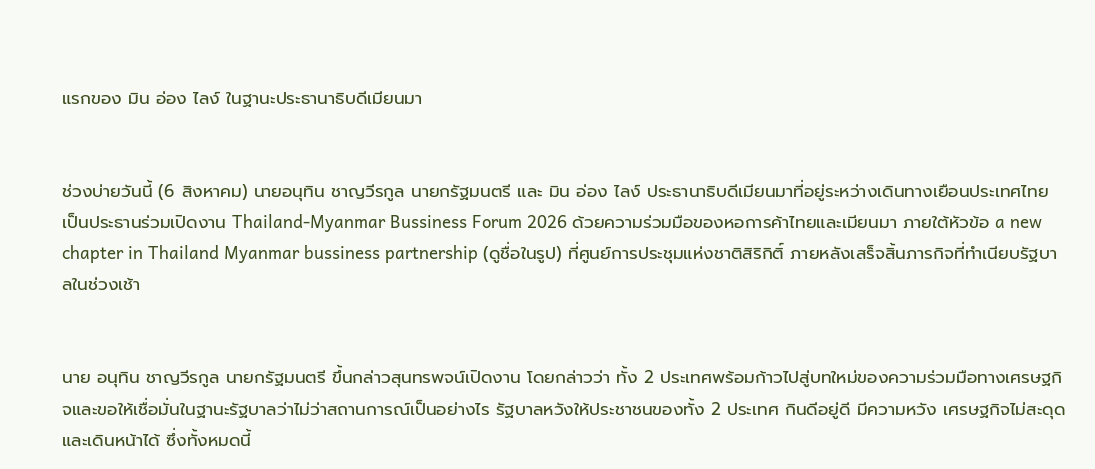แรกของ มิน อ่อง ไลง์ ในฐานะประธานาธิบดีเมียนมา


ช่วงบ่ายวันนี้ (6 สิงหาคม) นายอนุทิน ชาญวีรกูล นายกรัฐมนตรี และ มิน อ่อง ไลง์ ประธานาธิบดีเมียนมาที่อยู่ระหว่างเดินทางเยือนประเทศไทย เป็นประธานร่วมเปิดงาน Thailand-Myanmar Bussiness Forum 2026 ด้วยความร่วมมือของหอการค้าไทยและเมียนมา ภายใต้หัวข้อ a new chapter in Thailand Myanmar bussiness partnership (ดูชื่อในรูป) ที่ศูนย์การประชุมแห่งชาติสิริกิติ์ ภายหลังเสร็จสิ้นภารกิจที่ทำเนียบรัฐบาลในช่วงเช้า


นาย อนุทิน ชาญวีรกูล นายกรัฐมนตรี ขึ้นกล่าวสุนทรพจน์เปิดงาน โดยกล่าวว่า ทั้ง 2 ประเทศพร้อมก้าวไปสู่บทใหม่ของความร่วมมือทางเศรษฐกิจและขอให้เชื่อมั่นในฐานะรัฐบาลว่าไม่ว่าสถานการณ์เป็นอย่างไร รัฐบาลหวังให้ประชาชนของทั้ง 2 ประเทศ กินดีอยู่ดี มีความหวัง เศรษฐกิจไม่สะดุด และเดินหน้าได้ ซึ่งทั้งหมดนี้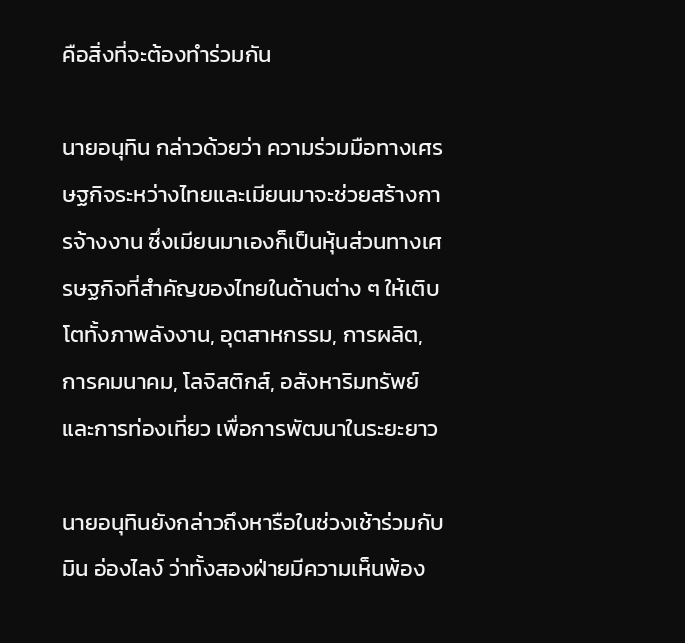คือสิ่งที่จะต้องทำร่วมกัน

นายอนุทิน กล่าวด้วยว่า ความร่วมมือทางเศรษฐกิจระหว่างไทยและเมียนมาจะช่วยสร้างการจ้างงาน ซึ่งเมียนมาเองก็เป็นหุ้นส่วนทางเศรษฐกิจที่สำคัญของไทยในด้านต่าง ๆ ให้เติบโตทั้งภาพลังงาน, อุตสาหกรรม, การผลิต, การคมนาคม, โลจิสติกส์, อสังหาริมทรัพย์และการท่องเที่ยว เพื่อการพัฒนาในระยะยาว

นายอนุทินยังกล่าวถึงหารือในช่วงเช้าร่วมกับมิน อ่องไลง์ ว่าทั้งสองฝ่ายมีความเห็นพ้อง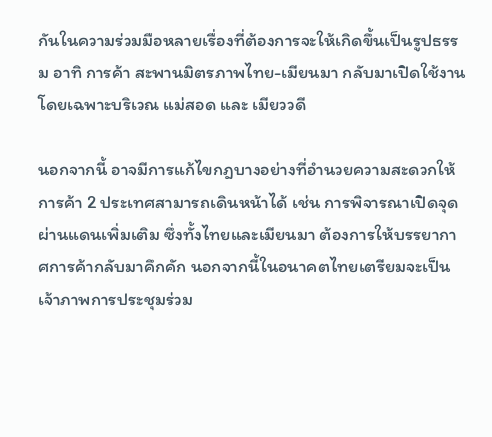กันในความร่วมมือหลายเรื่องที่ต้องการจะให้เกิดขึ้นเป็นรูปธรรม อาทิ การค้า สะพานมิตรภาพไทย-เมียนมา กลับมาเปิดใช้งานโดยเฉพาะบริเวณ แม่สอด และ เมียววดี

นอกจากนี้ อาจมีการแก้ไขกฎบางอย่างที่อำนวยความสะดวกให้การค้า 2 ประเทศสามารถเดินหน้าได้ เช่น การพิจารณาเปิดจุดผ่านแดนเพิ่มเติม ซึ่งทั้งไทยและเมียนมา ต้องการให้บรรยากาศการค้ากลับมาคึกคัก นอกจากนี้ในอนาคตไทยเตรียมจะเป็นเจ้าภาพการประชุมร่วม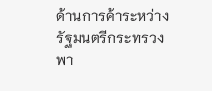ด้านการค้าระหว่างรัฐมนตรีกระทรวงพา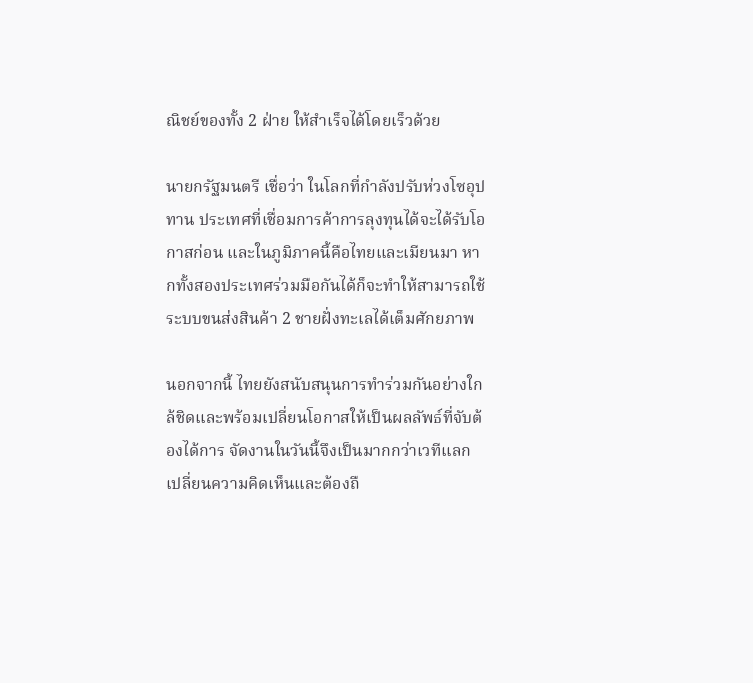ณิชย์ของทั้ง 2 ฝ่าย ให้สำเร็จได้โดยเร็วด้วย

นายกรัฐมนตรี เชื่อว่า ในโลกที่กำลังปรับห่วงโซอุปทาน ประเทศที่เชื่อมการค้าการลุงทุนได้จะได้รับโอกาสก่อน และในภูมิภาคนี้คือไทยและเมียนมา หากทั้งสองประเทศร่วมมือกันได้ก็จะทำให้สามารถใช้ระบบขนส่งสินค้า 2 ชายฝั่งทะเลได้เต็มศักยภาพ

นอกจากนี้ ไทยยังสนับสนุนการทำร่วมกันอย่างใกล้ชิดและพร้อมเปลี่ยนโอกาสให้เป็นผลลัพธ์ที่จับต้องได้การ จัดงานในวันนี้จึงเป็นมากกว่าเวทีแลกเปลี่ยนความคิดเห็นและต้องถื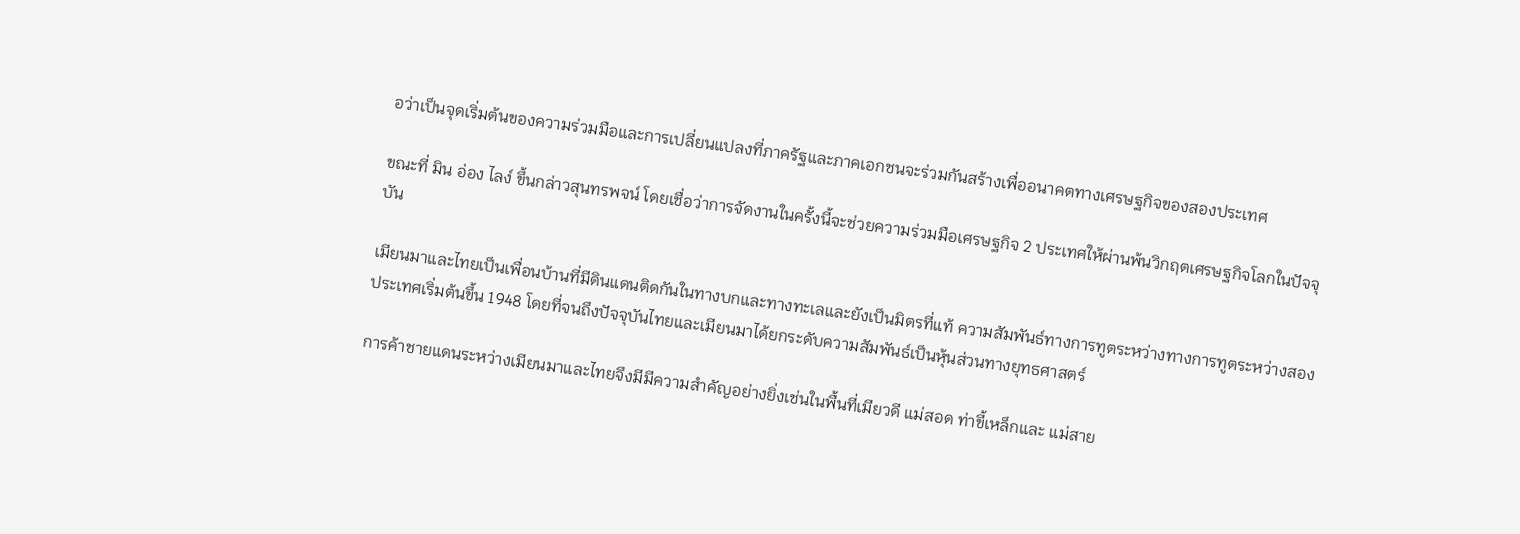อว่าเป็นจุดเริ่มต้นของความร่วมมือและการเปลี่ยนแปลงที่ภาครัฐและภาคเอกชนจะร่วมกันสร้างเพื่ออนาคตทางเศรษฐกิจของสองประเทศ

ขณะที่ มิน อ่อง ไลง์ ขึ้นกล่าวสุนทรพจน์ โดยเชื่อว่าการจัดงานในครั้งนี้จะช่วยความร่วมมือเศรษฐกิจ 2 ประเทศให้ผ่านพ้นวิกฤตเศรษฐกิจโลกในปัจจุบัน

เมียนมาและไทยเป็นเพื่อนบ้านที่มีดินแดนติดกันในทางบกและทางทะเลและยังเป็นมิตรที่แท้ ความสัมพันธ์ทางการทูตระหว่างทางการทูตระหว่างสองประเทศเริ่มต้นขึ้น 1948 โดยที่จนถึงปัจจุบันไทยและเมียนมาได้ยกระดับความสัมพันธ์เป็นหุ้นส่วนทางยุทธศาสตร์

การค้าชายแดนระหว่างเมียนมาและไทยจึงมีมีความสำคัญอย่างยิ่งเช่นในพื้นที่เมียวดี แม่สอด ท่าขี้เหล็กและ แม่สาย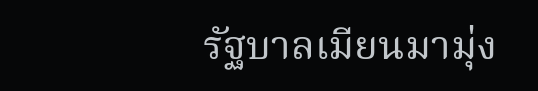รัฐบาลเมียนมามุ่ง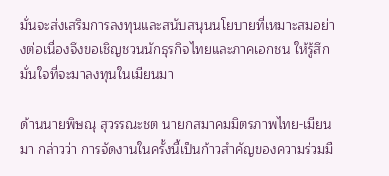มั่นจะส่งเสริมการลงทุนและสนับสนุนนโยบายที่เหมาะสมอย่างต่อเนื่องจึงขอเชิญชวนนักธุรกิจไทยและภาคเอกชน ให้รู้สึกมั่นใจที่จะมาลงทุนในเมียนมา

ด้านนายพิษณุ สุวรรณะชต นายกสมาคมมิตรภาพไทย-เมียนมา กล่าวว่า การจัดงานในครั้งนี้เป็นก้าวสำคัญของความร่วมมื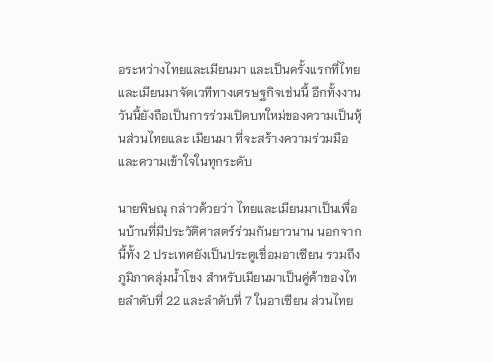อระหว่างไทยและเมียนมา และเป็นครั้งแรกที่ไทยและเมียนมาจัดเวทีทางเศรษฐกิจเช่นนี้ อีกทั้งงานวันนี้ยังถือเป็นการร่วมเปิดบทใหม่ของความเป็นหุ้นส่วนไทยและ เมียนมา ที่จะสร้างความร่วมมือและความเข้าใจในทุกระดับ

นายพิษณุ กล่าวด้วยว่า ไทยและเมียนมาเป็นเพื่อนบ้านที่มีประวัติศาสตร์ร่วมกันยาวนาน นอกจากนี้ทั้ง 2 ประเทศยังเป็นประตูเชื่อมอาเซียน รวมถึงภูมิภาคลุ่มน้ำโขง สำหรับเมียนมาเป็นคู่ค้าของไทยลำดับที่ 22 และลำดับที่ 7 ในอาเซียน ส่วนไทย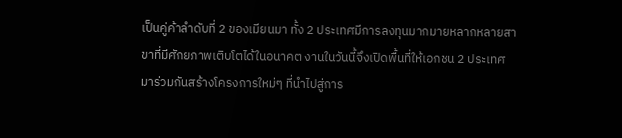เป็นคู่ค้าลำดับที่ 2 ของเมียนมา ทั้ง 2 ประเทศมีการลงทุนมากมายหลากหลายสาขาที่มีศักยภาพเติบโตได้ในอนาคต งานในวันนี้จึงเปิดพื้นที่ให้เอกชน 2 ประเทศ มาร่วมกันสร้างโครงการใหม่ๆ ที่นำไปสู่การ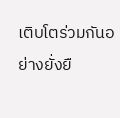เติบโตร่วมกันอย่างยั่งยื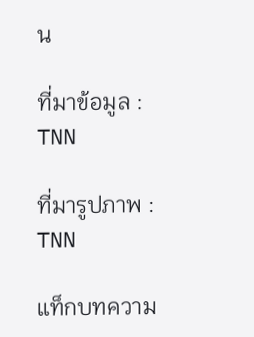น

ที่มาข้อมูล : TNN

ที่มารูปภาพ : TNN

แท็กบทความ